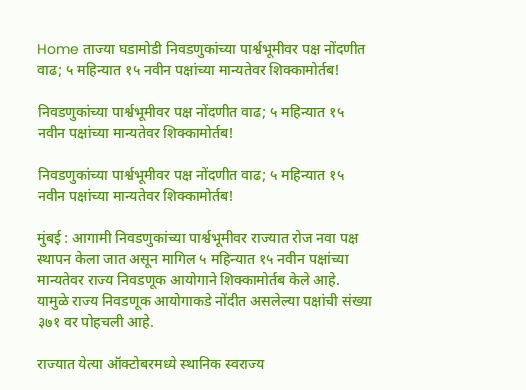Home ताज्या घडामोडी निवडणुकांच्या पार्श्वभूमीवर पक्ष नोंदणीत वाढ; ५ महिन्यात १५ नवीन पक्षांच्या मान्यतेवर शिक्कामोर्तब!

निवडणुकांच्या पार्श्वभूमीवर पक्ष नोंदणीत वाढ; ५ महिन्यात १५ नवीन पक्षांच्या मान्यतेवर शिक्कामोर्तब!

निवडणुकांच्या पार्श्वभूमीवर पक्ष नोंदणीत वाढ; ५ महिन्यात १५ नवीन पक्षांच्या मान्यतेवर शिक्कामोर्तब!

मुंबई : आगामी निवडणुकांच्या पार्श्वभूमीवर राज्यात रोज नवा पक्ष स्थापन केला जात असून मागिल ५ महिन्यात १५ नवीन पक्षांच्या मान्यतेवर राज्य निवडणूक आयोगाने शिक्कामोर्तब केले आहे. यामुळे राज्य निवडणूक आयोगाकडे नोंदीत असलेल्या पक्षांची संख्या ३७१ वर पोहचली आहे.

राज्यात येत्या ऑक्टोबरमध्ये स्थानिक स्वराज्य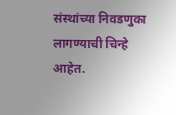संस्थांच्या निवडणुका लागण्याची चिन्हे आहेत.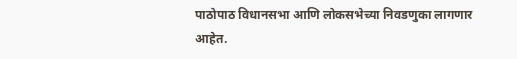पाठोपाठ विधानसभा आणि लोकसभेच्या निवडणुका लागणार आहेत.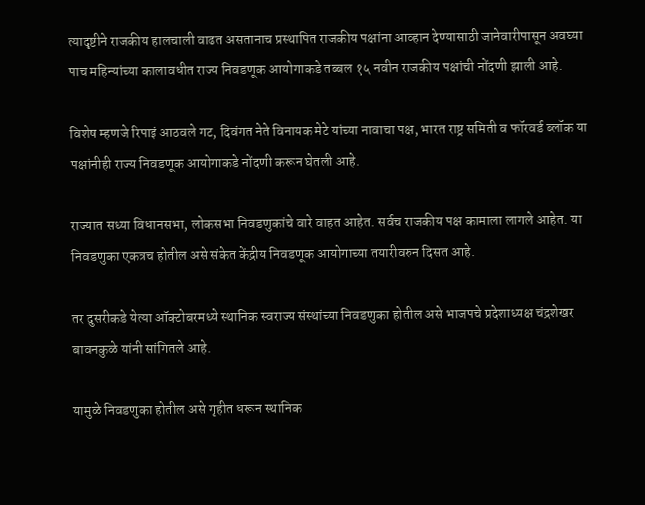त्यादृष्टीने राजकीय हालचाली वाढत असतानाच प्रस्थापित राजकीय पक्षांना आव्हान देण्यासाठी जानेवारीपासून अवघ्या पाच महिन्यांच्या कालावधीत राज्य निवडणूक आयोगाकडे तब्बल १५ नवीन राजकीय पक्षांची नोंदणी झाली आहे.

विशेष म्हणजे रिपाइं आठवले गट, दिवंगत नेते विनायक मेटे यांच्या नावाचा पक्ष, भारत राष्ट्र समिती व फॉरवर्ड ब्लॉक या पक्षांनीही राज्य निवडणूक आयोगाकडे नोंदणी करून घेतली आहे.

राज्यात सध्या विधानसभा, लोकसभा निवडणुकांचे वारे वाहत आहेत. सर्वच राजकीय पक्ष कामाला लागले आहेत. या निवडणुका एकत्रच होतील असे संकेत केंद्रीय निवडणूक आयोगाच्या तयारीवरुन दिसत आहे.

तर दुसरीकडे येत्या ऑक्टोबरमध्ये स्थानिक स्वराज्य संस्थांच्या निवडणुका होतील असे भाजपचे प्रदेशाध्यक्ष चंद्रशेखर बावनकुळे यांनी सांगितले आहे.

यामुळे निवडणुका होतील असे गृहीत धरून स्थानिक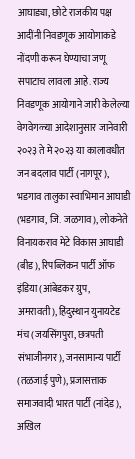आघाड्या, छोटे राजकीय पक्ष आदींनी निवडणूक आयोगाकडे नोंदणी करून घेण्याचा जणू सपाटाच लावला आहे. राज्य निवडणूक आयोगाने जारी केलेल्या वेगवेगळ्या आदेशानुसार जानेवारी २०२३ ते मे २०२३ या कालावधीत जन बदलाव पार्टी (नागपूर), भडगाव तालुका स्वाभिमान आघाडी (भडगाव, जि. जळगाव), लोकनेते विनायकराव मेटे विकास आघाडी (बीड), रिपब्लिकन पार्टी ऑफ इंडिया (आंबेडकर ग्रुप, अमरावती), हिंदुस्थान युनायटेड मंच (जयसिंगपुरा, छत्रपती संभाजीनगर), जनसामान्य पार्टी (तळजाई पुणे), प्रजासत्ताक समाजवादी भारत पार्टी (नांदेड), अखिल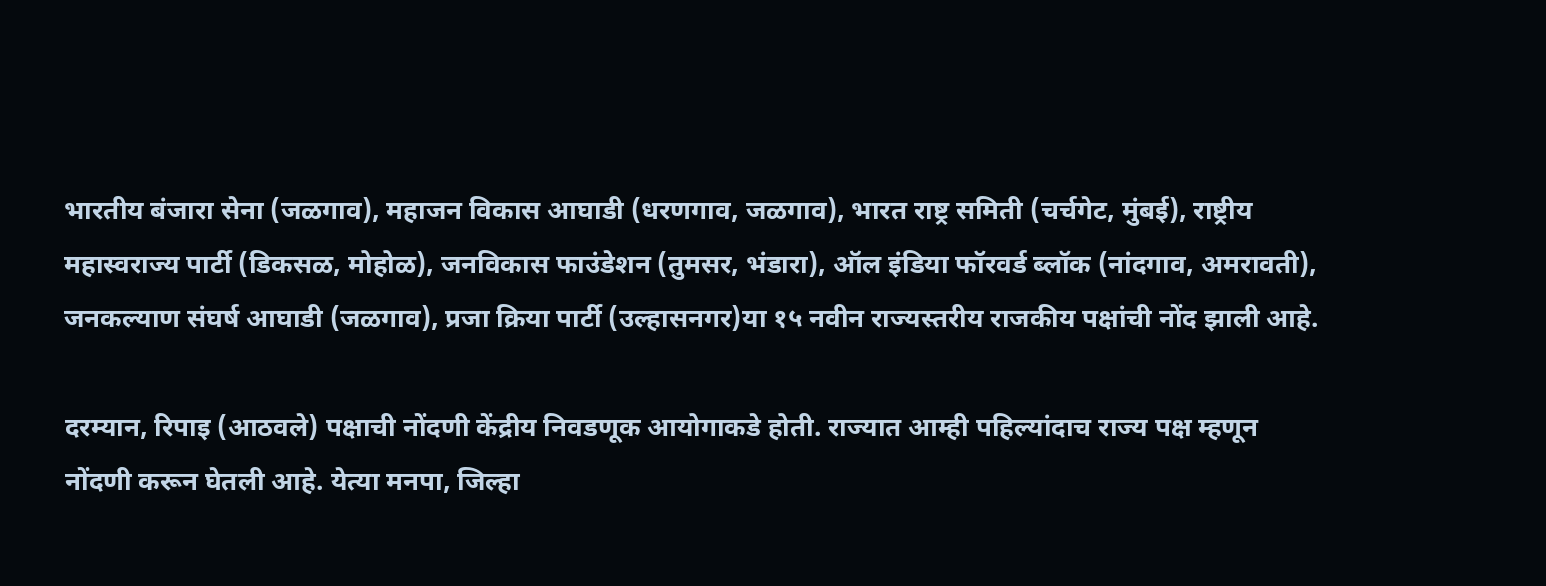भारतीय बंजारा सेना (जळगाव), महाजन विकास आघाडी (धरणगाव, जळगाव), भारत राष्ट्र समिती (चर्चगेट, मुंबई), राष्ट्रीय महास्वराज्य पार्टी (डिकसळ, मोहोळ), जनविकास फाउंडेशन (तुमसर, भंडारा), ऑल इंडिया फॉरवर्ड ब्लॉक (नांदगाव, अमरावती), जनकल्याण संघर्ष आघाडी (जळगाव), प्रजा क्रिया पार्टी (उल्हासनगर)या १५ नवीन राज्यस्तरीय राजकीय पक्षांची नोंद झाली आहे.

दरम्यान, रिपाइ (आठवले) पक्षाची नोंदणी केंद्रीय निवडणूक आयोगाकडे होती. राज्यात आम्ही पहिल्यांदाच राज्य पक्ष म्हणून नोंदणी करून घेतली आहे. येत्या मनपा, जिल्हा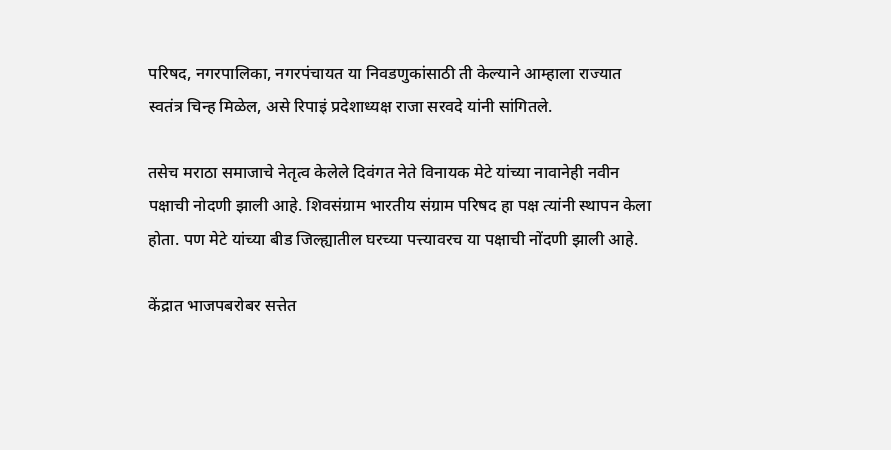परिषद, नगरपालिका, नगरपंचायत या निवडणुकांसाठी ती केल्याने आम्हाला राज्यात स्वतंत्र चिन्ह मिळेल, असे रिपाइं प्रदेशाध्यक्ष राजा सरवदे यांनी सांगितले.

तसेच मराठा समाजाचे नेतृत्व केलेले दिवंगत नेते विनायक मेटे यांच्या नावानेही नवीन पक्षाची नोदणी झाली आहे. शिवसंग्राम भारतीय संग्राम परिषद हा पक्ष त्यांनी स्थापन केला होता. पण मेटे यांच्या बीड जिल्ह्यातील घरच्या पत्त्यावरच या पक्षाची नोंदणी झाली आहे.

केंद्रात भाजपबरोबर सत्तेत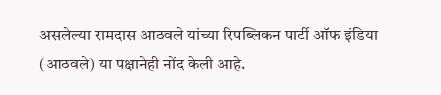असलेल्या रामदास आठवले यांच्या रिपब्लिकन पार्टी ऑफ इंडिया (आठवले) या पक्षानेही नोंद केली आहे.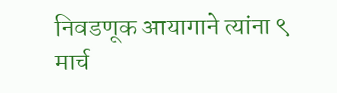निवडणूक आयागाने त्यांना ९ मार्च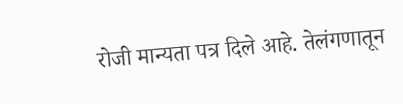रोजी मान्यता पत्र दिले आहे. तेलंगणातून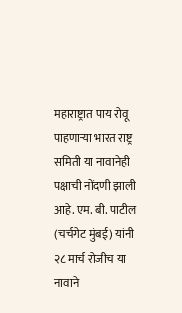महाराष्ट्रात पाय रोवू पाहणाऱ्या भारत राष्ट्र समिती या नावानेही पक्षाची नोंदणी झाली आहे. एम. बी. पाटील (चर्चगेट मुंबई) यांनी २८ मार्च रोजीच या नावाने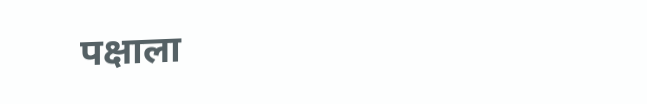पक्षाला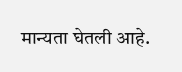मान्यता घेतली आहे.